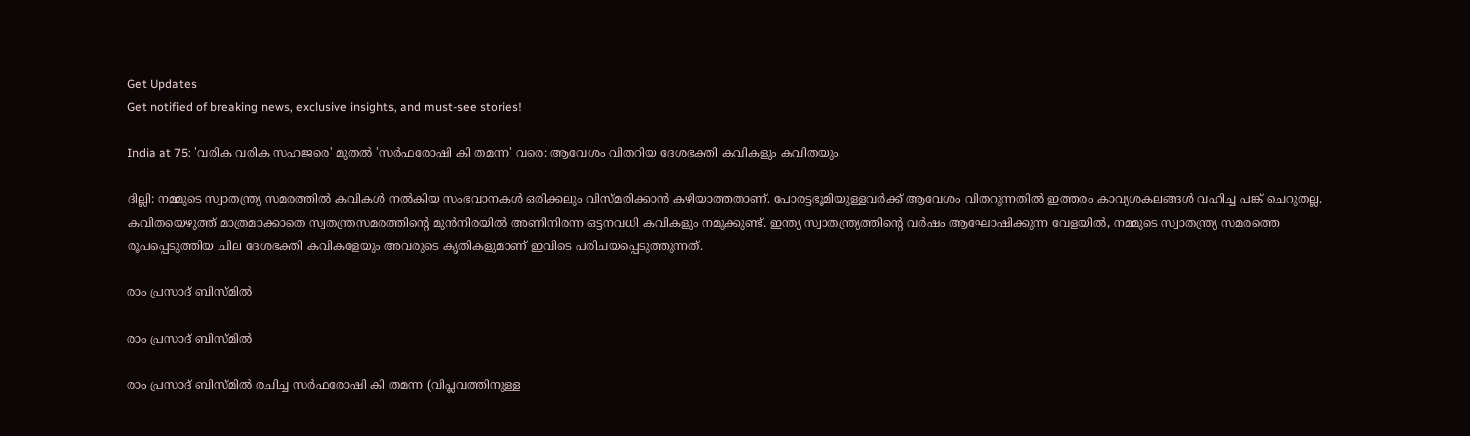Get Updates
Get notified of breaking news, exclusive insights, and must-see stories!

India at 75: 'വരിക വരിക സഹജരെ' മുതല്‍ 'സർഫരോഷി കി തമന്ന' വരെ: ആവേശം വിതറിയ ദേശഭക്തി കവികളും കവിതയും

ദില്ലി: നമ്മുടെ സ്വാതന്ത്ര്യ സമരത്തില്‍ കവികൾ നല്‍കിയ സംഭവാനകള്‍ ഒരിക്കലും വിസ്മരിക്കാന്‍ കഴിയാത്തതാണ്. പോരട്ടഭൂമിയുള്ളവർക്ക് ആവേശം വിതറുന്നതില്‍ ഇത്തരം കാവ്യശകലങ്ങള്‍ വഹിച്ച പങ്ക് ചെറുതല്ല. കവിതയെഴുത്ത് മാത്രമാക്കാതെ സ്വതന്ത്രസമരത്തിന്റെ മുന്‍നിരയില്‍ അണിനിരന്ന ഒട്ടനവധി കവികളും നമുക്കുണ്ട്. ഇന്ത്യ സ്വാതന്ത്ര്യത്തിന്റെ വർഷം ആഘോഷിക്കുന്ന വേളയിൽ, നമ്മുടെ സ്വാതന്ത്ര്യ സമരത്തെ രൂപപ്പെടുത്തിയ ചില ദേശഭക്തി കവികളേയും അവരുടെ കൃതികളുമാണ് ഇവിടെ പരിചയപ്പെടുത്തുന്നത്.

രാം പ്രസാദ് ബിസ്മിൽ

രാം പ്രസാദ് ബിസ്മിൽ

രാം പ്രസാദ് ബിസ്മിൽ രചിച്ച സർഫരോഷി കി തമന്ന (വിപ്ലവത്തിനുള്ള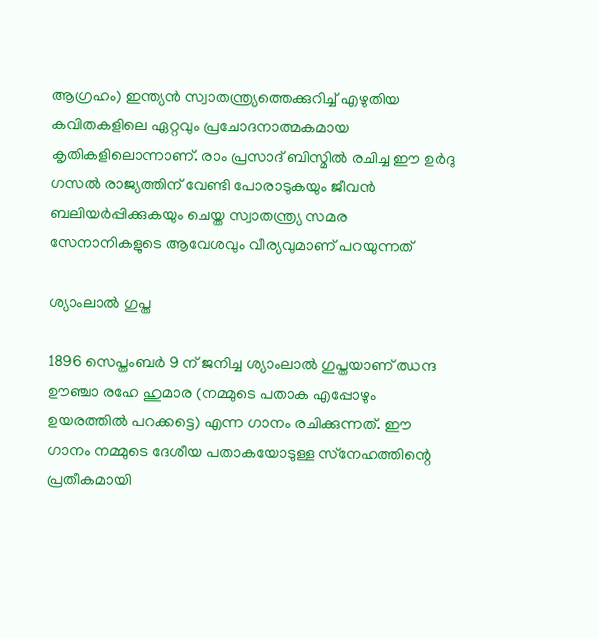ആഗ്രഹം) ഇന്ത്യൻ സ്വാതന്ത്ര്യത്തെക്കുറിച്ച് എഴുതിയ കവിതകളിലെ ഏറ്റവും പ്രചോദനാത്മകമായ കൃതികളിലൊന്നാണ്. രാം പ്രസാദ് ബിസ്മിൽ രചിച്ച ഈ ഉർദു ഗസൽ രാജ്യത്തിന് വേണ്ടി പോരാടുകയും ജീവൻ ബലിയർപ്പിക്കുകയും ചെയ്ത സ്വാതന്ത്ര്യ സമര സേനാനികളുടെ ആവേശവും വീര്യവുമാണ് പറയുന്നത്

ശ്യാംലാൽ ഗുപ്ത

1896 സെപ്തംബർ 9 ന് ജനിച്ച ശ്യാംലാല്‍ ഗുപ്തയാണ് ഝന്ദ ഊഞ്ചാ രഹേ ഹുമാര (നമ്മുടെ പതാക എപ്പോഴും ഉയരത്തിൽ പറക്കട്ടെ) എന്ന ഗാനം രചിക്കുന്നത്. ഈ ഗാനം നമ്മുടെ ദേശീയ പതാകയോടുള്ള സ്‌നേഹത്തിന്റെ പ്രതീകമായി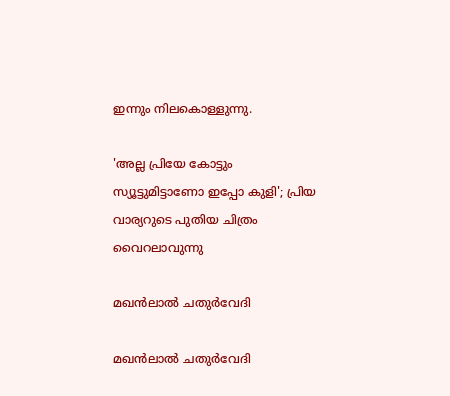ഇന്നും നിലകൊള്ളുന്നു.

'അല്ല പ്രിയേ കോട്ടും സ്യൂട്ടുമിട്ടാണോ ഇപ്പോ കുളി'; പ്രിയ വാര്യറുടെ പുതിയ ചിത്രം വൈറലാവുന്നു

മഖൻലാൽ ചതുർവേദി

മഖൻലാൽ ചതുർവേദി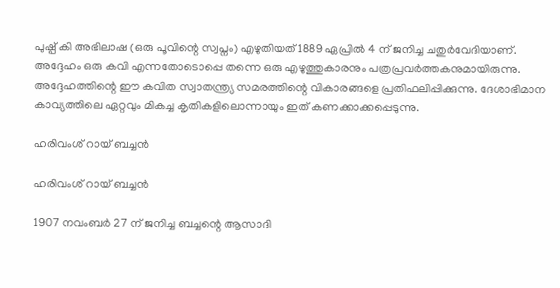പുഷ്പ് കി അഭിലാഷ (ഒരു പൂവിന്റെ സ്വപ്നം) എഴുതിയത് 1889 ഏപ്രിൽ 4 ന് ജനിച്ച ചതുർവേദിയാണ്. അദ്ദേഹം ഒരു കവി എന്നതോടൊപ്പെ തന്നെ ഒരു എഴുത്തുകാരനും പത്രപ്രവർത്തകനുമായിരുന്നു. അദ്ദേഹത്തിന്റെ ഈ കവിത സ്വാതന്ത്ര്യ സമരത്തിന്റെ വികാരങ്ങളെ പ്രതിഫലിപ്പിക്കുന്നു. ദേശാഭിമാന കാവ്യത്തിലെ ഏറ്റവും മികച്ച കൃതികളിലൊന്നായും ഇത് കണക്കാക്കപ്പെടുന്നു.

ഹരിവംശ് റായ് ബച്ചൻ

ഹരിവംശ് റായ് ബച്ചൻ

1907 നവംബർ 27 ന് ജനിച്ച ബച്ചന്റെ ആസാദി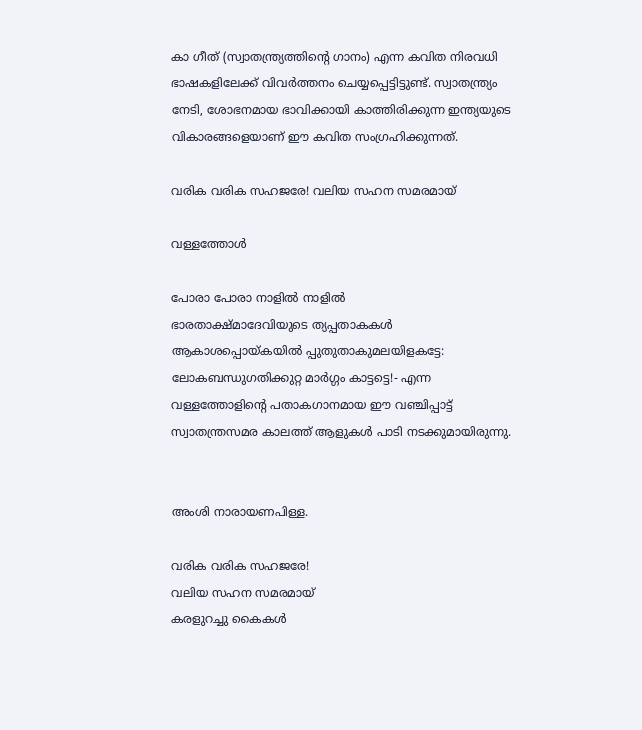കാ ഗീത് (സ്വാതന്ത്ര്യത്തിന്റെ ഗാനം) എന്ന കവിത നിരവധി ഭാഷകളിലേക്ക് വിവർത്തനം ചെയ്യപ്പെട്ടിട്ടുണ്ട്. സ്വാതന്ത്ര്യം നേടി, ശോഭനമായ ഭാവിക്കായി കാത്തിരിക്കുന്ന ഇന്ത്യയുടെ വികാരങ്ങളെയാണ് ഈ കവിത സംഗ്രഹിക്കുന്നത്.

വരിക വരിക സഹജരേ! വലിയ സഹന സമരമായ്

വള്ളത്തോള്‍

പോരാ പോരാ നാളില്‍ നാളില്‍
ഭാരതാക്ഷ്മാദേവിയുടെ ത്യപ്പതാകകള്‍
ആകാശപ്പൊയ്കയില്‍ പ്പുതുതാകുമലയിളകട്ടേ:
ലോകബന്ധുഗതിക്കുറ്റ മാര്‍ഗ്ഗം കാട്ടട്ടെ!- എന്ന വള്ളത്തോളിന്റെ പതാകഗാനമായ ഈ വഞ്ചിപ്പാട്ട് സ്വാതന്ത്രസമര കാലത്ത് ആളുകള്‍ പാടി നടക്കുമായിരുന്നു.


അംശി നാരായണപിള്ള.

വരിക വരിക സഹജരേ!
വലിയ സഹന സമരമായ്
കരളുറച്ചു കൈകള്‍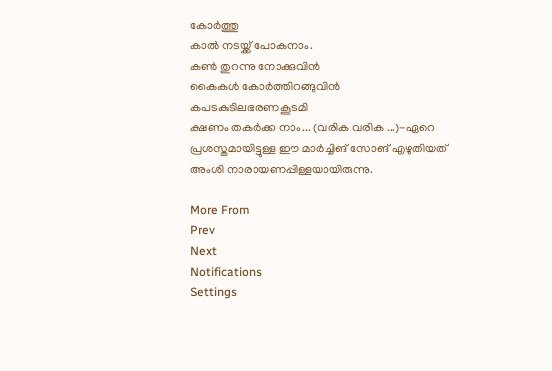കോര്‍ത്തു
കാല്‍ നടയ്ക്ക് പോകനാം.
കണ്‍ തുറന്നു നോക്കുവിന്‍
കൈകള്‍ കോര്‍ത്തിറങ്ങുവിന്‍
കപടകുടിലഭരണകൂടമി
ക്ഷണം തകര്‍ക്ക നാം... (വരിക വരിക ...)-ഏറെ പ്രശസ്തമായിട്ടുള്ള ഈ മാർച്ചിങ് സോങ് എഴുതിയത് അംശി നാരായണപ്പിള്ളയായിരുന്നു.

More From
Prev
Next
Notifications
Settings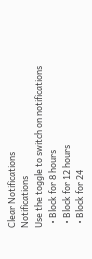Clear Notifications
Notifications
Use the toggle to switch on notifications
  • Block for 8 hours
  • Block for 12 hours
  • Block for 24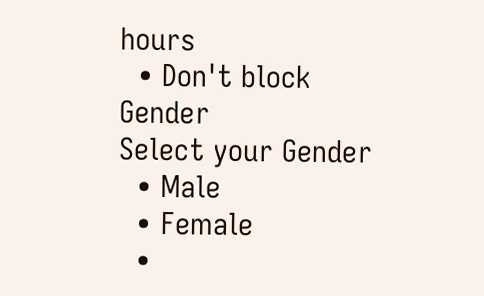hours
  • Don't block
Gender
Select your Gender
  • Male
  • Female
  •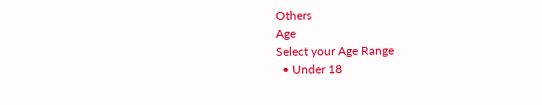Others
Age
Select your Age Range
  • Under 18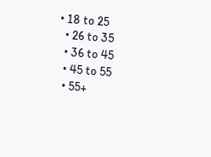• 18 to 25
  • 26 to 35
  • 36 to 45
  • 45 to 55
  • 55+